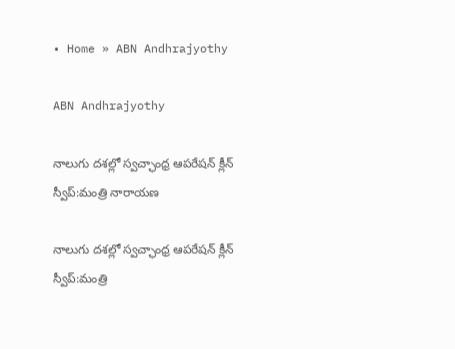• Home » ABN Andhrajyothy

ABN Andhrajyothy

నాలుగు దశల్లో స్వచ్ఛాంధ్ర ఆపరేషన్ క్లీన్ స్వీప్:మంత్రి నారాయణ

నాలుగు దశల్లో స్వచ్ఛాంధ్ర ఆపరేషన్ క్లీన్ స్వీప్:మంత్రి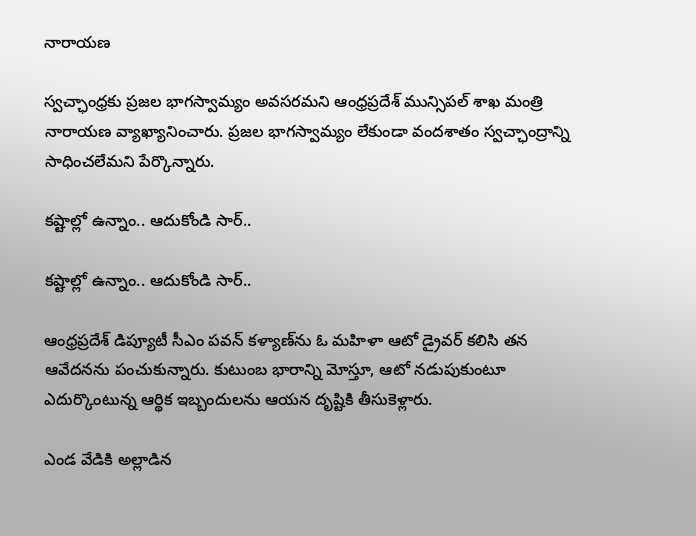నారాయణ

స్వచ్ఛాంధ్రకు ప్రజల భాగస్వామ్యం అవసరమని ఆంధ్రప్రదేశ్ మున్సిపల్ శాఖ మంత్రి నారాయణ వ్యాఖ్యానించారు. ప్రజల భాగస్వామ్యం లేకుండా వందశాతం స్వచ్ఛాంద్రాన్ని సాధించలేమని పేర్కొన్నారు.

కష్టాల్లో ఉన్నాం.. ఆదుకోండి సార్..

కష్టాల్లో ఉన్నాం.. ఆదుకోండి సార్..

ఆంధ్రప్రదేశ్ డిప్యూటీ సీఎం పవన్ కళ్యాణ్‌ను ఓ మహిళా ఆటో డ్రైవర్ కలిసి తన ఆవేదనను పంచుకున్నారు. కుటుంబ భారాన్ని మోస్తూ, ఆటో నడుపుకుంటూ ఎదుర్కొంటున్న ఆర్థిక ఇబ్బందులను ఆయన దృష్టికి తీసుకెళ్లారు.

ఎండ వేడికి అల్లాడిన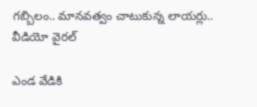గబ్బిలం.. మానవత్వం చాటుకున్న లాయర్లు.. వీడియో వైరల్

ఎండ వేడికి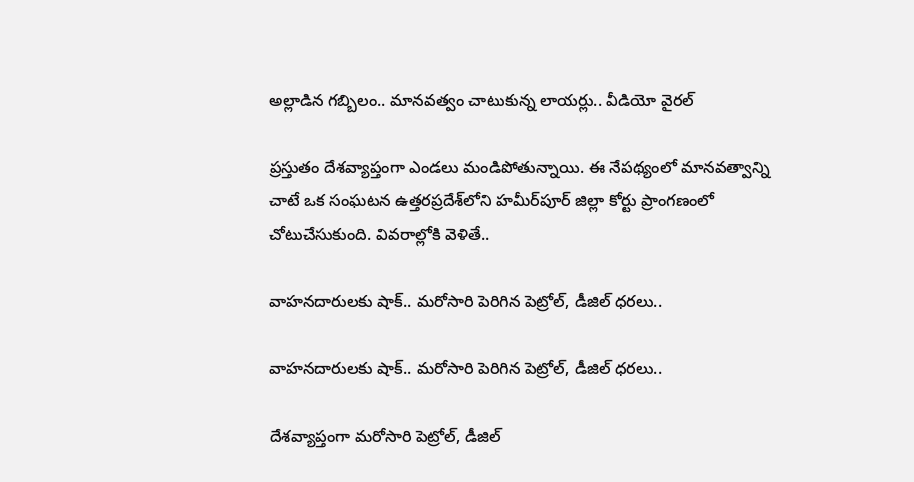అల్లాడిన గబ్బిలం.. మానవత్వం చాటుకున్న లాయర్లు.. వీడియో వైరల్

ప్రస్తుతం దేశవ్యాప్తంగా ఎండలు మండిపోతున్నాయి. ఈ నేపథ్యంలో మానవత్వాన్ని చాటే ఒక సంఘటన ఉత్తరప్రదేశ్‌లోని హమీర్‌పూర్ జిల్లా కోర్టు ప్రాంగణంలో చోటుచేసుకుంది. వివరాల్లోకి వెళితే..

వాహనదారులకు షాక్.. మరోసారి పెరిగిన పెట్రోల్, డీజిల్ ధరలు..

వాహనదారులకు షాక్.. మరోసారి పెరిగిన పెట్రోల్, డీజిల్ ధరలు..

దేశవ్యాప్తంగా మరోసారి పెట్రోల్, డీజిల్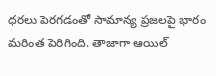ధరలు పెరగడంతో సామాన్య ప్రజలపై భారం మరింత పెరిగింది. తాజాగా ఆయిల్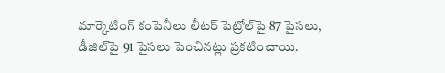మార్కెటింగ్ కంపెనీలు లీటర్ పెట్రోల్‌పై 87 పైసలు, డీజిల్‌పై 91 పైసలు పెంచినట్లు ప్రకటించాయి.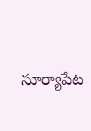సూర్యాపేట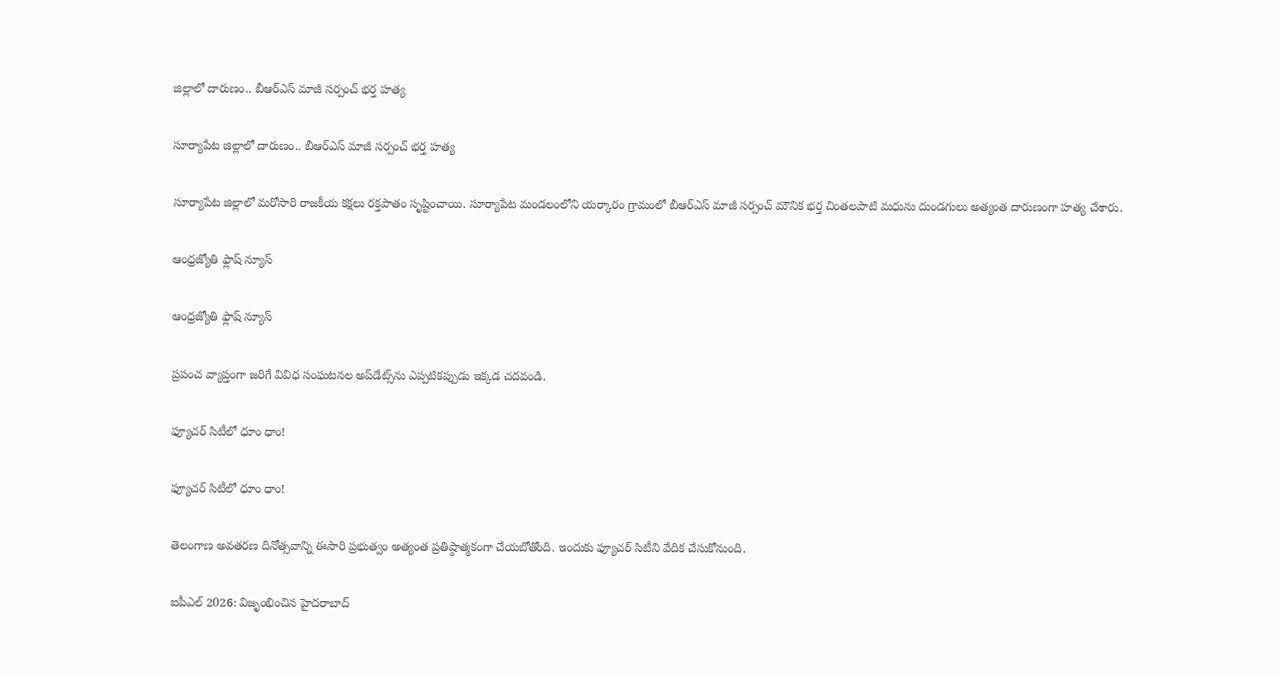జిల్లాలో దారుణం.. బీఆర్ఎస్ మాజీ సర్పంచ్ భర్త హత్య

సూర్యాపేట జిల్లాలో దారుణం.. బీఆర్ఎస్ మాజీ సర్పంచ్ భర్త హత్య

సూర్యాపేట జిల్లాలో మరోసారి రాజకీయ కక్షలు రక్తపాతం సృష్టించాయి. సూర్యాపేట మండలంలోని యర్కారం గ్రామంలో బీఆర్ఎస్ మాజీ సర్పంచ్ మౌనిక భర్త చింతలపాటి మధును దుండగులు అత్యంత దారుణంగా హత్య చేశారు.

ఆంధ్రజ్యోతి ఫ్లాష్ న్యూస్

ఆంధ్రజ్యోతి ఫ్లాష్ న్యూస్

ప్రపంచ వ్యాప్తంగా జరిగే వివిధ సంఘటనల అప్‌డేట్స్‌ను ఎప్పటికప్పుడు ఇక్కడ చదవండి.

ఫ్యూచర్‌ సిటీలో ధూం ధాం!

ఫ్యూచర్‌ సిటీలో ధూం ధాం!

తెలంగాణ అవతరణ దినోత్సవాన్ని ఈసారి ప్రభుత్వం అత్యంత ప్రతిష్ఠాత్మకంగా చేయబోతోంది. ఇందుకు ఫ్యూచర్‌ సిటీని వేదిక చేసుకోనుంది.

ఐపీఎల్ 2026: విజృంభించిన హైదరాబాద్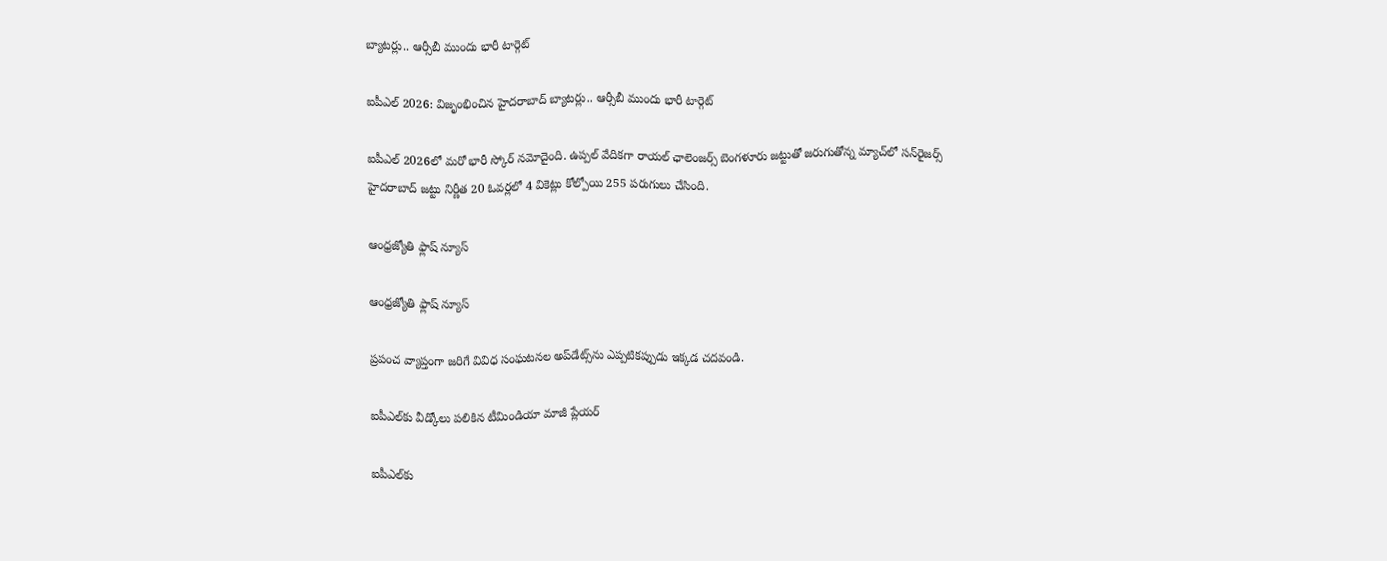బ్యాటర్లు.. ఆర్సీబీ ముందు భారీ టార్గెట్

ఐపీఎల్ 2026: విజృంభించిన హైదరాబాద్ బ్యాటర్లు.. ఆర్సీబీ ముందు భారీ టార్గెట్

ఐపీఎల్ 2026లో మరో భారీ స్కోర్ నమోదైంది. ఉప్పల్ వేదికగా రాయల్ ఛాలెంజర్స్ బెంగళూరు జట్టుతో జరుగుతోన్న మ్యాచ్‌లో సన్‌రైజర్స్ హైదరాబాద్ జట్టు నిర్ణీత 20 ఓవర్లలో 4 వికెట్లు కోల్పోయి 255 పరుగులు చేసింది.

ఆంధ్రజ్యోతి ఫ్లాష్ న్యూస్

ఆంధ్రజ్యోతి ఫ్లాష్ న్యూస్

ప్రపంచ వ్యాప్తంగా జరిగే వివిధ సంఘటనల అప్‌డేట్స్‌ను ఎప్పటికప్పుడు ఇక్కడ చదవండి.

ఐపీఎల్‌కు వీడ్కోలు పలికిన టీమిండియా మాజీ ప్లేయర్

ఐపీఎల్‌కు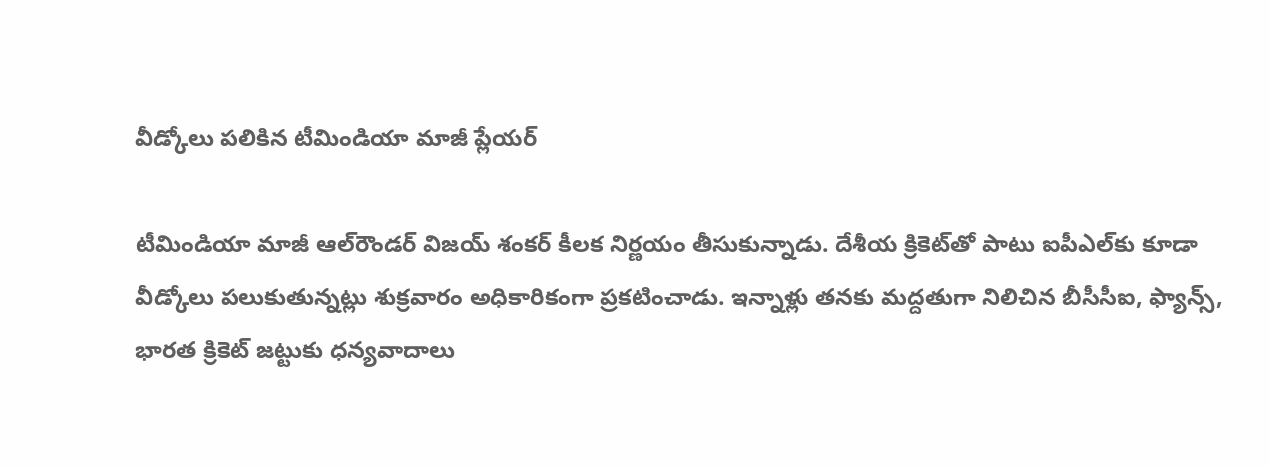వీడ్కోలు పలికిన టీమిండియా మాజీ ప్లేయర్

టీమిండియా మాజీ ఆల్‌రౌండర్ విజయ్ శంకర్ కీలక నిర్ణయం తీసుకున్నాడు. దేశీయ క్రికెట్‌తో పాటు ఐపీఎల్‌కు కూడా వీడ్కోలు పలుకుతున్నట్లు శుక్రవారం అధికారికంగా ప్రకటించాడు. ఇన్నాళ్లు తనకు మద్దతుగా నిలిచిన బీసీసీఐ, ఫ్యాన్స్, భారత క్రికెట్ జట్టుకు ధన్యవాదాలు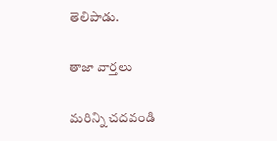తెలిపాడు.

తాజా వార్తలు

మరిన్ని చదవండి